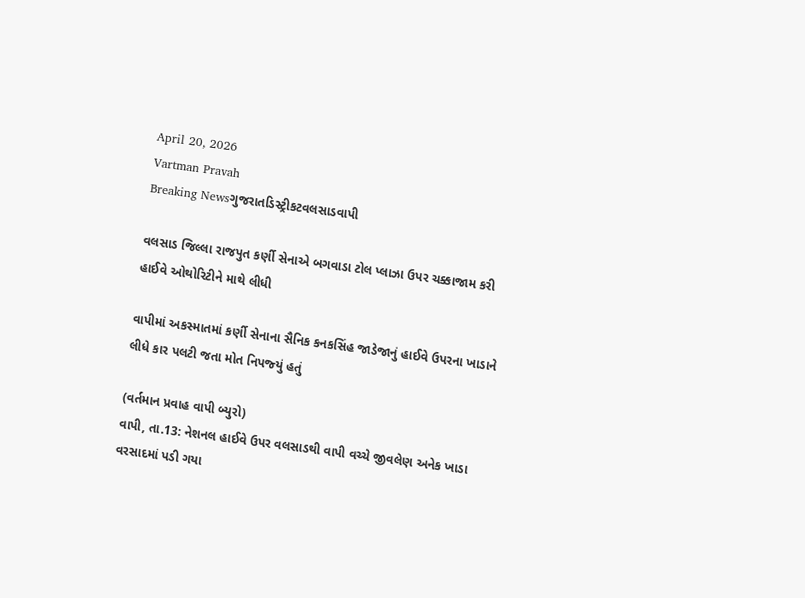April 20, 2026
Vartman Pravah
Breaking Newsગુજરાતડિસ્ટ્રીકટવલસાડવાપી

વલસાડ જિલ્લા રાજપુત કર્ણી સેનાએ બગવાડા ટોલ પ્‍લાઝા ઉપર ચક્કાજામ કરી હાઈવે ઓથોરિટીને માથે લીધી

વાપીમાં અકસ્‍માતમાં કર્ણી સેનાના સૈનિક કનકસિંહ જાડેજાનું હાઈવે ઉપરના ખાડાને લીધે કાર પલટી જતા મોત નિપજ્‍યું હતું

(વર્તમાન પ્રવાહ વાપી બ્‍યુરો)
વાપી, તા.13: નેશનલ હાઈવે ઉપર વલસાડથી વાપી વચ્‍ચે જીવલેણ અનેક ખાડા વરસાદમાં પડી ગયા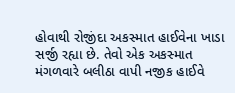હોવાથી રોજીંદા અકસ્‍માત હાઈવેના ખાડા સર્જી રહ્યા છે. તેવો એક અકસ્‍માત મંગળવારે બલીઠા વાપી નજીક હાઈવે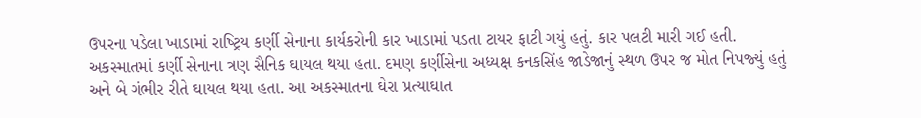ઉપરના પડેલા ખાડામાં રાષ્‍ટ્રિય કર્ણી સેનાના કાર્યકરોની કાર ખાડામાં પડતા ટાયર ફાટી ગયું હતું. કાર પલટી મારી ગઈ હતી. અકસ્‍માતમાં કર્ણી સેનાના ત્રણ સૈનિક ઘાયલ થયા હતા. દમણ કર્ણીસેના અધ્‍યક્ષ કનકસિંહ જાડેજાનું સ્‍થળ ઉપર જ મોત નિપજ્‍યું હતું અને બે ગંભીર રીતે ઘાયલ થયા હતા. આ અકસ્‍માતના ઘેરા પ્રત્‍યાઘાત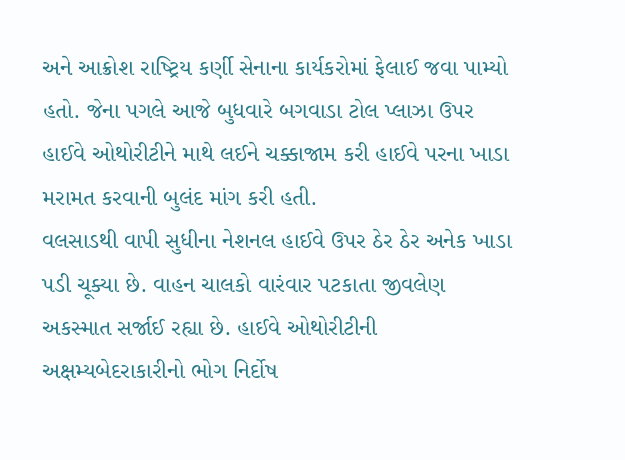અને આક્રોશ રાષ્‍ટ્રિય કર્ણી સેનાના કાર્યકરોમાં ફેલાઈ જવા પામ્‍યો હતો. જેના પગલે આજે બુધવારે બગવાડા ટોલ પ્‍લાઝા ઉપર હાઈવે ઓથોરીટીને માથે લઈને ચક્કાજામ કરી હાઈવે પરના ખાડા મરામત કરવાની બુલંદ માંગ કરી હતી.
વલસાડથી વાપી સુધીના નેશનલ હાઈવે ઉપર ઠેર ઠેર અનેક ખાડા પડી ચૂક્‍યા છે. વાહન ચાલકો વારંવાર પટકાતા જીવલેણ અકસ્‍માત સર્જાઈ રહ્યા છે. હાઈવે ઓથોરીટીની અક્ષમ્‍યબેદરાકારીનો ભોગ નિર્દોષ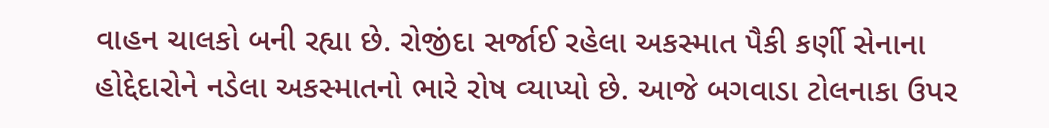વાહન ચાલકો બની રહ્યા છે. રોજીંદા સર્જાઈ રહેલા અકસ્‍માત પૈકી કર્ણી સેનાના હોદ્દેદારોને નડેલા અકસ્‍માતનો ભારે રોષ વ્‍યાપ્‍યો છે. આજે બગવાડા ટોલનાકા ઉપર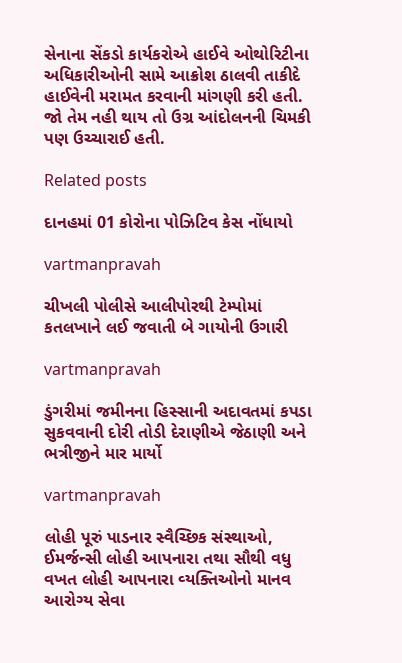સેનાના સેંકડો કાર્યકરોએ હાઈવે ઓથોરિટીના અધિકારીઓની સામે આક્રોશ ઠાલવી તાકીદે હાઈવેની મરામત કરવાની માંગણી કરી હતી. જો તેમ નહી થાય તો ઉગ્ર આંદોલનની ચિમકી પણ ઉચ્‍ચારાઈ હતી.

Related posts

દાનહમાં 01 કોરોના પોઝિટિવ કેસ નોંધાયો

vartmanpravah

ચીખલી પોલીસે આલીપોરથી ટેમ્પોમાં કતલખાને લઈ જવાતી બે ગાયોની ઉગારી

vartmanpravah

ડુંગરીમાં જમીનના હિસ્‍સાની અદાવતમાં કપડા સુકવવાની દોરી તોડી દેરાણીએ જેઠાણી અને ભત્રીજીને માર માર્યો

vartmanpravah

લોહી પૂરું પાડનાર સ્‍વૈચ્‍છિક સંસ્‍થાઓ, ઈમર્જન્‍સી લોહી આપનારા તથા સૌથી વધુ વખત લોહી આપનારા વ્‍યક્‍તિઓનો માનવ આરોગ્‍ય સેવા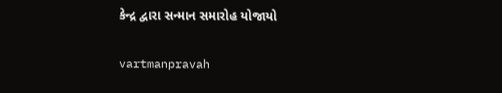કેન્‍દ્ર દ્વારા સન્‍માન સમારોહ યોજાયો

vartmanpravah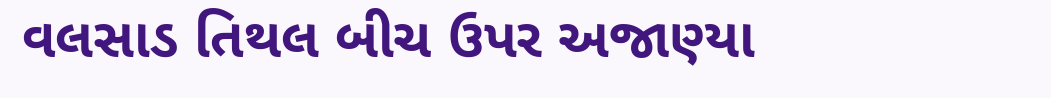વલસાડ તિથલ બીચ ઉપર અજાણ્‍યા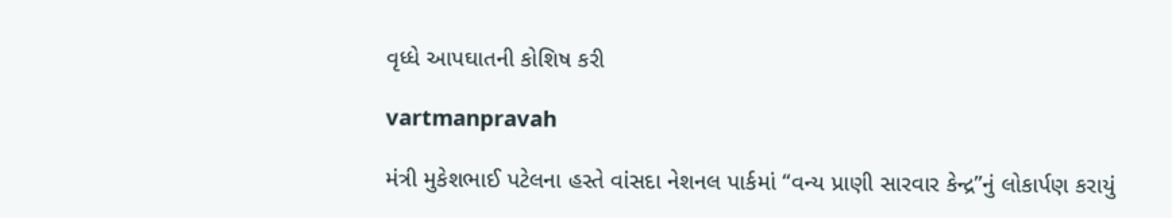વૃધ્‍ધે આપઘાતની કોશિષ કરી

vartmanpravah

મંત્રી મુકેશભાઈ પટેલના હસ્‍તે વાંસદા નેશનલ પાર્કમાં ‘‘વન્‍ય પ્રાણી સારવાર કેન્‍દ્ર”નું લોકાર્પણ કરાયું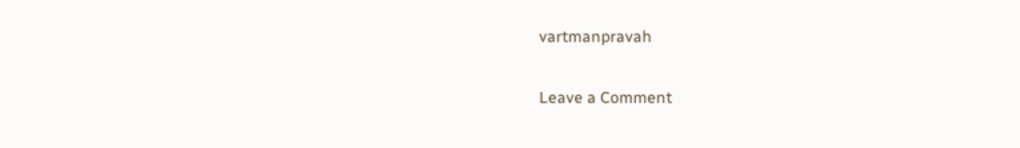vartmanpravah

Leave a Comment